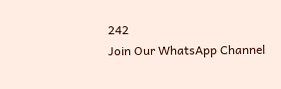242
Join Our WhatsApp Channel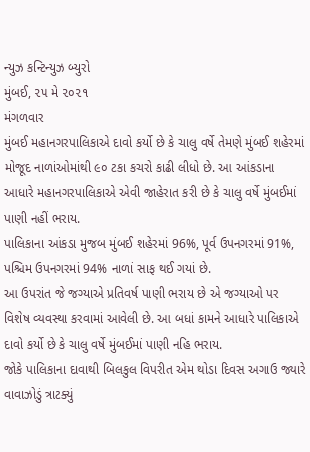ન્યુઝ કન્ટિન્યુઝ બ્યુરો
મુંબઈ, ૨૫ મે ૨૦૨૧
મંગળવાર
મુંબઈ મહાનગરપાલિકાએ દાવો કર્યો છે કે ચાલુ વર્ષે તેમણે મુંબઈ શહેરમાં મોજૂદ નાળાંઓમાંથી ૯૦ ટકા કચરો કાઢી લીધો છે. આ આંકડાના આધારે મહાનગરપાલિકાએ એવી જાહેરાત કરી છે કે ચાલુ વર્ષે મુંબઈમાં પાણી નહીં ભરાય.
પાલિકાના આંકડા મુજબ મુંબઈ શહેરમાં 96%, પૂર્વ ઉપનગરમાં 91%, પશ્ચિમ ઉપનગરમાં 94% નાળાં સાફ થઈ ગયાં છે.
આ ઉપરાંત જે જગ્યાએ પ્રતિવર્ષ પાણી ભરાય છે એ જગ્યાઓ પર વિશેષ વ્યવસ્થા કરવામાં આવેલી છે. આ બધાં કામને આધારે પાલિકાએ દાવો કર્યો છે કે ચાલુ વર્ષે મુંબઈમાં પાણી નહિ ભરાય.
જોકે પાલિકાના દાવાથી બિલકુલ વિપરીત એમ થોડા દિવસ અગાઉ જ્યારે વાવાઝોડું ત્રાટક્યું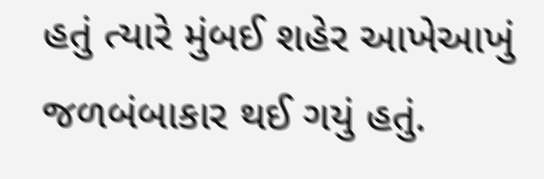હતું ત્યારે મુંબઈ શહેર આખેઆખું જળબંબાકાર થઈ ગયું હતું.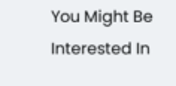You Might Be Interested In